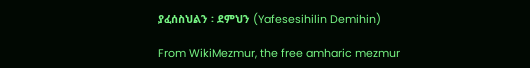ያፈሰስህልን ፡ ደምህን (Yafesesihilin Demihin)

From WikiMezmur, the free amharic mezmur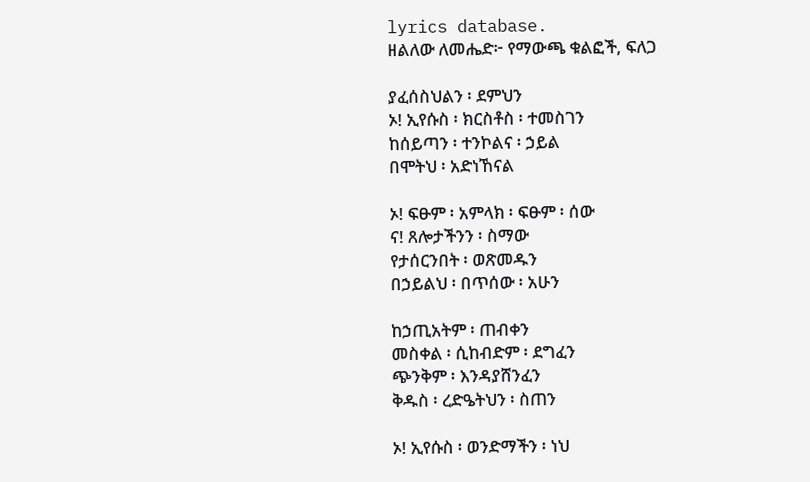lyrics database.
ዘልለው ለመሔድ፦ የማውጫ ቁልፎች, ፍለጋ

ያፈሰስህልን ፡ ደምህን
ኦ! ኢየሱስ ፡ ክርስቶስ ፡ ተመስገን
ከሰይጣን ፡ ተንኮልና ፡ ኃይል
በሞትህ ፡ አድነኸናል

ኦ! ፍፁም ፡ አምላክ ፡ ፍፁም ፡ ሰው
ና! ጸሎታችንን ፡ ስማው
የታሰርንበት ፡ ወጽመዱን
በኃይልህ ፡ በጥሰው ፡ አሁን

ከኃጢአትም ፡ ጠብቀን
መስቀል ፡ ሲከብድም ፡ ደግፈን
ጭንቅም ፡ እንዳያሸንፈን
ቅዱስ ፡ ረድዔትህን ፡ ስጠን

ኦ! ኢየሱስ ፡ ወንድማችን ፡ ነህ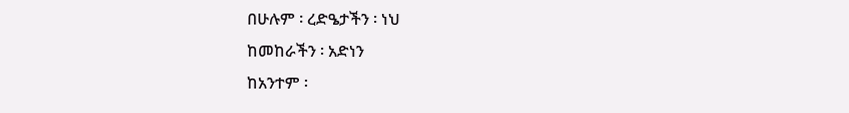በሁሉም ፡ ረድዔታችን ፡ ነህ
ከመከራችን ፡ አድነን
ከአንተም ፡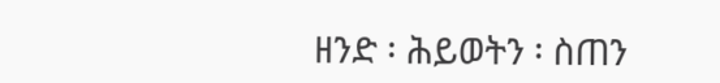ዘንድ ፡ ሕይወትን ፡ ስጠን